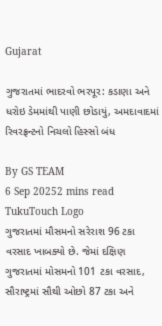Gujarat

ગુજરાતમાં ભાદરવો ભરપૂર: કડાણા અને ધરોઇ ડેમમાંથી પાણી છોડાયું, અમદાવાદમાં રિવરફ્રન્ટનો નિચલો હિસ્સો બંધ

By GS TEAM
6 Sep 20252 mins read
TukuTouch Logo
ગુજરાતમાં મૌસમનો સરેરાશ 96 ટકા વરસાદ ખાબક્યો છે. જેમાં દક્ષિણ ગુજરાતમાં મોસમનો 101 ટકા વરસાદ, સૌરાષ્ટ્રમાં સૌથી ઓછો 87 ટકા અને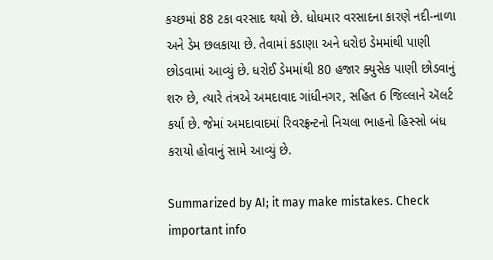કચ્છમાં 88 ટકા વરસાદ થયો છે. ધોધમાર વરસાદના કારણે નદી-નાળા અને ડેમ છલકાયા છે. તેવામાં કડાણા અને ધરોઇ ડેમમાંથી પાણી છોડવામાં આવ્યું છે. ધરોઈ ડેમમાંથી 80 હજાર ક્યુસેક પાણી છોડવાનું શરુ છે, ત્યારે તંત્રએ અમદાવાદ ગાંધીનગર, સહિત 6 જિલ્લાને ઍલર્ટ કર્યા છે. જેમાં અમદાવાદમાં રિવરફ્રન્ટનો નિચલા ભાહનો હિસ્સો બંધ કરાયો હોવાનું સામે આવ્યું છે.

Summarized by AI; it may make mistakes. Check important info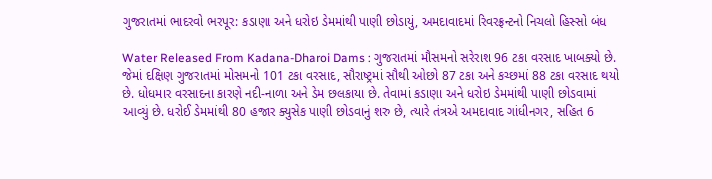ગુજરાતમાં ભાદરવો ભરપૂર: કડાણા અને ધરોઇ ડેમમાંથી પાણી છોડાયું, અમદાવાદમાં રિવરફ્રન્ટનો નિચલો હિસ્સો બંધ

Water Released From Kadana-Dharoi Dams : ગુજરાતમાં મૌસમનો સરેરાશ 96 ટકા વરસાદ ખાબક્યો છે. જેમાં દક્ષિણ ગુજરાતમાં મોસમનો 101 ટકા વરસાદ, સૌરાષ્ટ્રમાં સૌથી ઓછો 87 ટકા અને કચ્છમાં 88 ટકા વરસાદ થયો છે. ધોધમાર વરસાદના કારણે નદી-નાળા અને ડેમ છલકાયા છે. તેવામાં કડાણા અને ધરોઇ ડેમમાંથી પાણી છોડવામાં આવ્યું છે. ધરોઈ ડેમમાંથી 80 હજાર ક્યુસેક પાણી છોડવાનું શરુ છે, ત્યારે તંત્રએ અમદાવાદ ગાંધીનગર, સહિત 6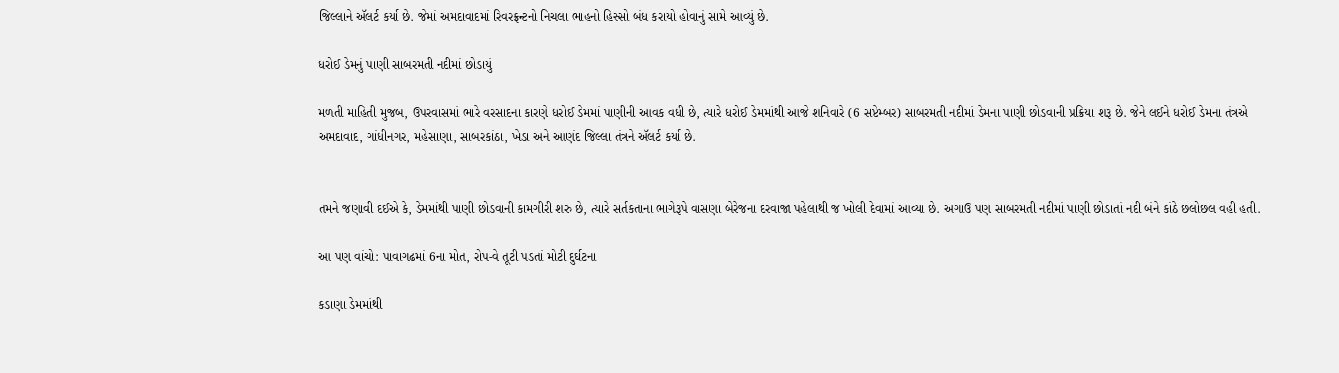જિલ્લાને ઍલર્ટ કર્યા છે. જેમાં અમદાવાદમાં રિવરફ્રન્ટનો નિચલા ભાહનો હિસ્સો બંધ કરાયો હોવાનું સામે આવ્યું છે.

ધરોઈ ડેમનું પાણી સાબરમતી નદીમાં છોડાયું

મળતી માહિતી મુજબ, ઉપરવાસમાં ભારે વરસાદના કારણે ધરોઈ ડેમમાં પાણીની આવક વધી છે, ત્યારે ધરોઈ ડેમમાંથી આજે શનિવારે (6 સપ્ટેમ્બર) સાબરમતી નદીમાં ડેમના પાણી છોડવાની પ્રક્રિયા શરૂ છે. જેને લઈને ધરોઈ ડેમના તંત્રએ અમદાવાદ, ગાંધીનગર, મહેસાણા, સાબરકાંઠા, ખેડા અને આણંદ જિલ્લા તંત્રને ઍલર્ટ કર્યા છે.


તમને જણાવી દઈએ કે, ડેમમાંથી પાણી છોડવાની કામગીરી શરુ છે, ત્યારે સર્તકતાના ભાગેરૂપે વાસણા બેરેજના દરવાજા પહેલાથી જ ખોલી દેવામાં આવ્યા છે. અગાઉ પણ સાબરમતી નદીમાં પાણી છોડાતાં નદી બંને કાંઠે છલોછલ વહી હતી.

આ પણ વાંચો: પાવાગઢમાં 6ના મોત, રોપ-વે તૂટી પડતાં મોટી દુર્ઘટના

કડાણા ડેમમાંથી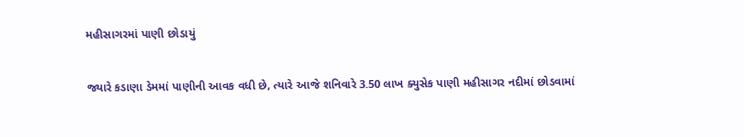મહીસાગરમાં પાણી છોડાયું

જ્યારે કડાણા ડેમમાં પાણીની આવક વધી છે, ત્યારે આજે શનિવારે 3.50 લાખ ક્યુસેક પાણી મહીસાગર નદીમાં છોડવામાં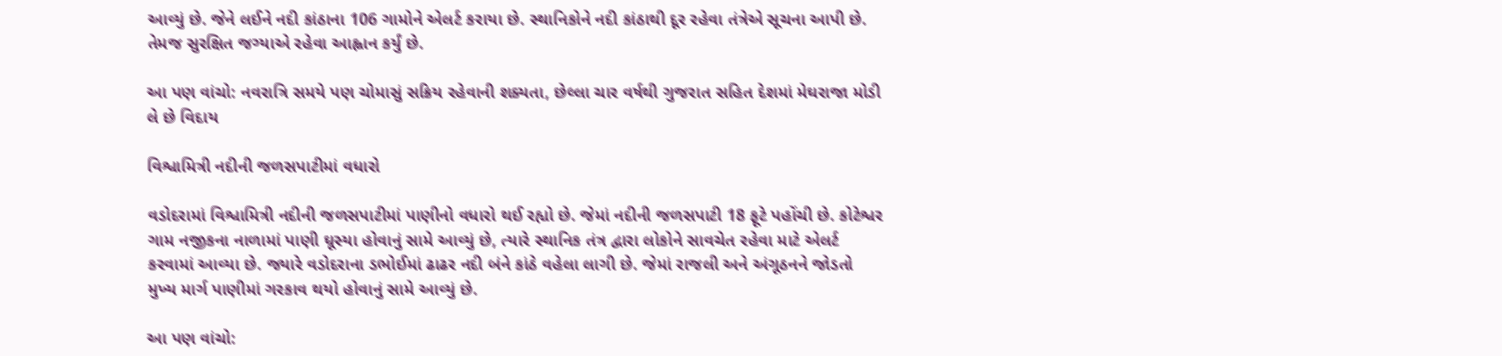આવ્યું છે. જેને લઈને નદી કાંઠાના 106 ગામોને એલર્ટ કરાયા છે. સ્થાનિકોને નદી કાંઠાથી દૂર રહેવા તંત્રેએ સૂચના આપી છે. તેમજ સુરક્ષિત જગ્યાએ રહેવા આહ્વાન કર્યું છે.

આ પણ વાંચો: નવરાત્રિ સમયે પણ ચોમાસું સક્રિય રહેવાની શક્યતા, છેલ્લા ચાર વર્ષથી ગુજરાત સહિત દેશમાં મેઘરાજા મોડી લે છે વિદાય

વિશ્વામિત્રી નદીની જળસપાટીમાં વધારો

વડોદરામાં વિશ્વામિત્રી નદીની જળસપાટીમાં પાણીનો વધારો થઈ રહ્યો છે. જેમાં નદીની જળસપાટી 18 ફૂટે પહોંચી છે. કોટેશ્વર ગામ નજીકના નાળામાં પાણી ઘૂસ્યા હોવાનું સામે આવ્યું છે, ત્યારે સ્થાનિક તંત્ર દ્વારા લોકોને સાવચેત રહેવા માટે એલર્ટ કરવામાં આવ્યા છે. જ્યારે વડોદરાના ડભોઈમાં ઢાઢર નદી બંને કાંઠે વહેલા લાગી છે. જેમાં રાજલી અને અંગૂઠનને જોડતો મુખ્ય માર્ગ પાણીમાં ગરકાવ થયો હોવાનું સામે આવ્યું છે.

આ પણ વાંચો: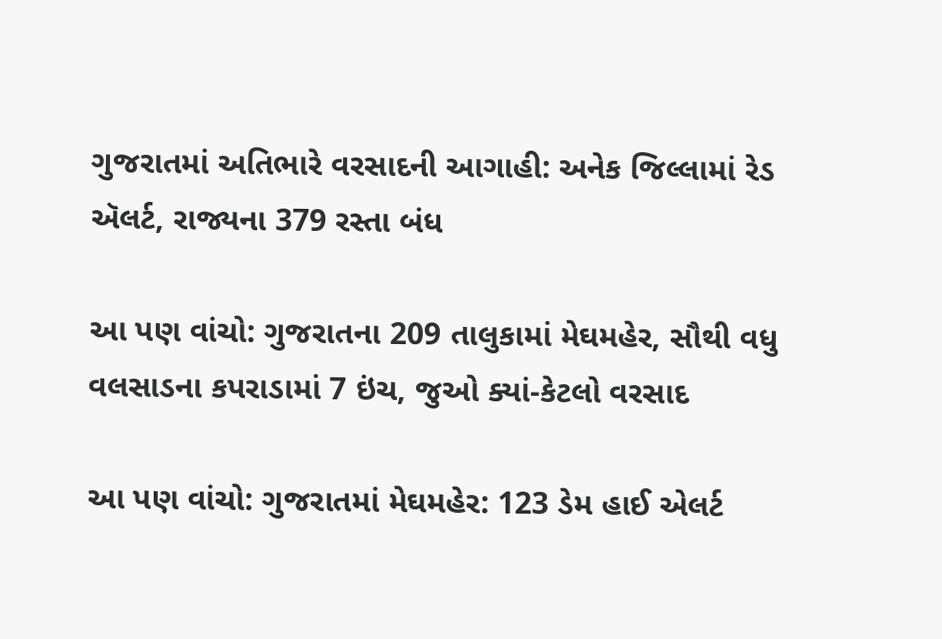ગુજરાતમાં અતિભારે વરસાદની આગાહી: અનેક જિલ્લામાં રેડ ઍલર્ટ, રાજ્યના 379 રસ્તા બંધ

આ પણ વાંચો: ગુજરાતના 209 તાલુકામાં મેઘમહેર, સૌથી વધુ વલસાડના કપરાડામાં 7 ઇંચ, જુઓ ક્યાં-કેટલો વરસાદ

આ પણ વાંચો: ગુજરાતમાં મેઘમહેર: 123 ડેમ હાઈ એલર્ટ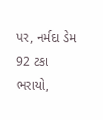પર, નર્મદા ડેમ 92 ટકા ભરાયો,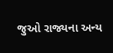જુઓ રાજ્યના અન્ય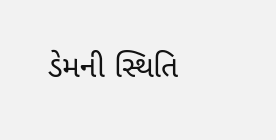ડેમની સ્થિતિ